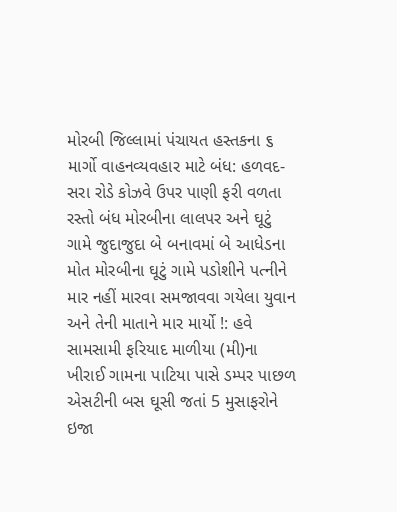મોરબી જિલ્લામાં પંચાયત હસ્તકના ૬ માર્ગો વાહનવ્યવહાર માટે બંધ: હળવદ-સરા રોડે કોઝવે ઉપર પાણી ફરી વળતા રસ્તો બંધ મોરબીના લાલપર અને ઘૂટું ગામે જુદાજુદા બે બનાવમાં બે આધેડના મોત મોરબીના ઘૂટું ગામે પડોશીને પત્નીને માર નહીં મારવા સમજાવવા ગયેલા યુવાન અને તેની માતાને માર માર્યો !: હવે સામસામી ફરિયાદ માળીયા (મી)ના ખીરાઈ ગામના પાટિયા પાસે ડમ્પર પાછળ એસટીની બસ ઘૂસી જતાં 5 મુસાફરોને ઇજા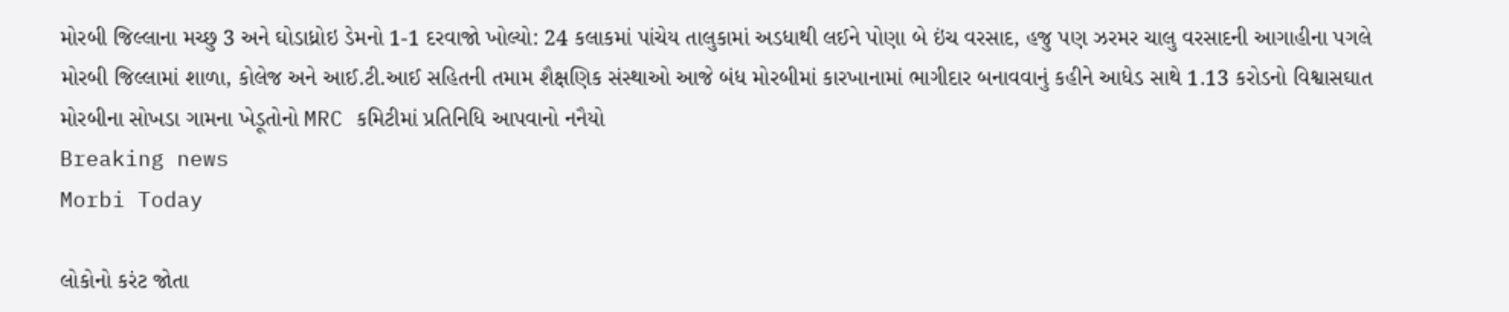મોરબી જિલ્લાના મચ્છુ 3 અને ઘોડાધ્રોઇ ડેમનો 1-1 દરવાજો ખોલ્યો: 24 કલાકમાં પાંચેય તાલુકામાં અડધાથી લઈને પોણા બે ઇંચ વરસાદ, હજુ પણ ઝરમર ચાલુ વરસાદની આગાહીના પગલે મોરબી જિલ્લામાં શાળા, કોલેજ અને આઈ.ટી.આઈ સહિતની તમામ શૈક્ષણિક સંસ્થાઓ આજે બંધ મોરબીમાં કારખાનામાં ભાગીદાર બનાવવાનું કહીને આધેડ સાથે 1.13 કરોડનો વિશ્વાસઘાત મોરબીના સોખડા ગામના ખેડૂતોનો MRC કમિટીમાં પ્રતિનિધિ આપવાનો નનૈયો
Breaking news
Morbi Today

લોકોનો કરંટ જોતા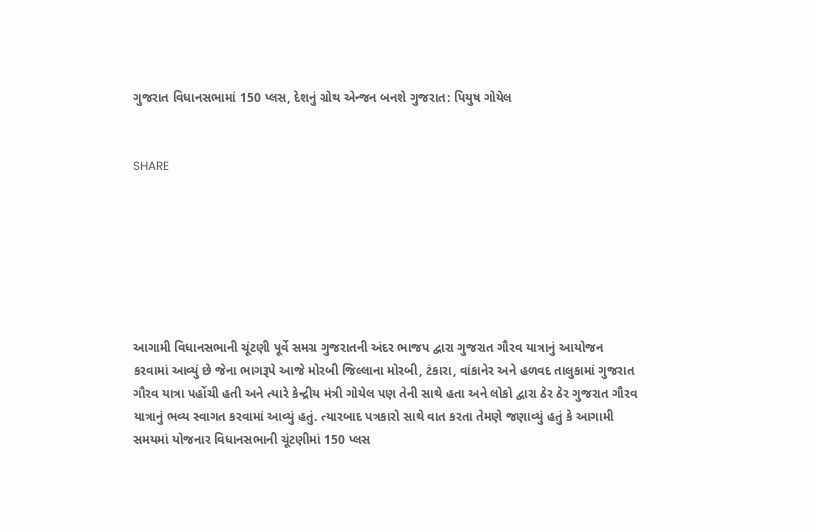ગુજરાત વિધાનસભામાં 150 પ્લસ, દેશનું ગ્રોથ એન્જન બનશે ગુજરાત: પિયુષ ગોયેલ


SHARE







આગામી વિધાનસભાની ચૂંટણી પૂર્વે સમગ્ર ગુજરાતની અંદર ભાજપ દ્વારા ગુજરાત ગૌરવ યાત્રાનું આયોજન કરવામાં આવ્યું છે જેના ભાગરૂપે આજે મોરબી જિલ્લાના મોરબી, ટંકારા, વાંકાનેર અને હળવદ તાલુકામાં ગુજરાત ગૌરવ યાત્રા પહોંચી હતી અને ત્યારે કેન્દ્રીય મંત્રી ગોયેલ પણ તેની સાથે હતા અને લોકો દ્વારા ઠેર ઠેર ગુજરાત ગૌરવ યાત્રાનું ભવ્ય સ્વાગત કરવામાં આવ્યું હતું. ત્યારબાદ પત્રકારો સાથે વાત કરતા તેમણે જણાવ્યું હતું કે આગામી સમયમાં યોજનાર વિધાનસભાની ચૂંટણીમાં 150 પ્લસ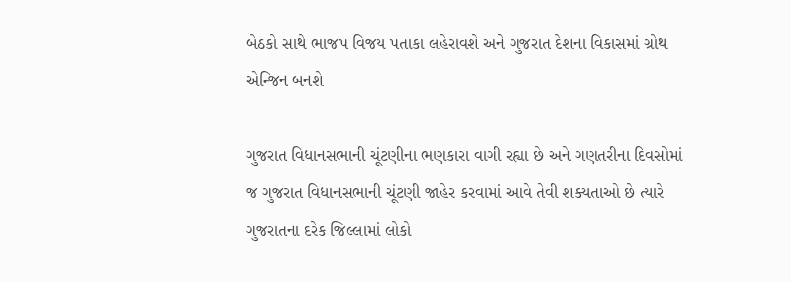બેઠકો સાથે ભાજપ વિજય પતાકા લહેરાવશે અને ગુજરાત દેશના વિકાસમાં ગ્રોથ એન્જિન બનશે

ગુજરાત વિધાનસભાની ચૂંટણીના ભણકારા વાગી રહ્યા છે અને ગણતરીના દિવસોમાં જ ગુજરાત વિધાનસભાની ચૂંટણી જાહેર કરવામાં આવે તેવી શક્યતાઓ છે ત્યારે ગુજરાતના દરેક જિલ્લામાં લોકો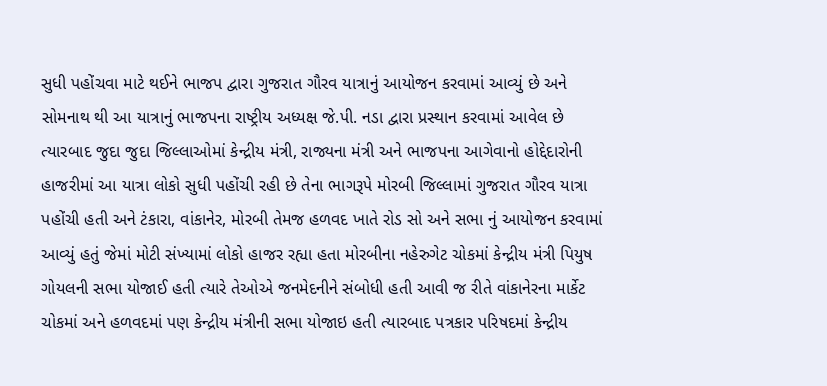સુધી પહોંચવા માટે થઈને ભાજપ દ્વારા ગુજરાત ગૌરવ યાત્રાનું આયોજન કરવામાં આવ્યું છે અને સોમનાથ થી આ યાત્રાનું ભાજપના રાષ્ટ્રીય અધ્યક્ષ જે.પી. નડા દ્વારા પ્રસ્થાન કરવામાં આવેલ છે ત્યારબાદ જુદા જુદા જિલ્લાઓમાં કેન્દ્રીય મંત્રી, રાજ્યના મંત્રી અને ભાજપના આગેવાનો હોદ્દેદારોની હાજરીમાં આ યાત્રા લોકો સુધી પહોંચી રહી છે તેના ભાગરૂપે મોરબી જિલ્લામાં ગુજરાત ગૌરવ યાત્રા પહોંચી હતી અને ટંકારા, વાંકાનેર, મોરબી તેમજ હળવદ ખાતે રોડ સો અને સભા નું આયોજન કરવામાં આવ્યું હતું જેમાં મોટી સંખ્યામાં લોકો હાજર રહ્યા હતા મોરબીના નહેરુગેટ ચોકમાં કેન્દ્રીય મંત્રી પિયુષ ગોયલની સભા યોજાઈ હતી ત્યારે તેઓએ જનમેદનીને સંબોધી હતી આવી જ રીતે વાંકાનેરના માર્કેટ ચોકમાં અને હળવદમાં પણ કેન્દ્રીય મંત્રીની સભા યોજાઇ હતી ત્યારબાદ પત્રકાર પરિષદમાં કેન્દ્રીય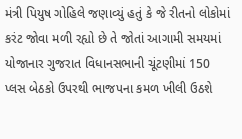મંત્રી પિયુષ ગોહિલે જણાવ્યું હતું કે જે રીતનો લોકોમાં કરંટ જોવા મળી રહ્યો છે તે જોતાં આગામી સમયમાં યોજાનાર ગુજરાત વિધાનસભાની ચૂંટણીમાં 150 પ્લસ બેઠકો ઉપરથી ભાજપના કમળ ખીલી ઉઠશે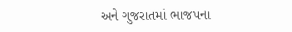અને ગુજરાતમાં ભાજપના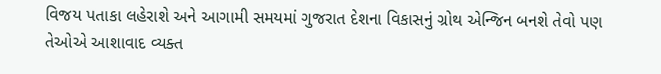વિજય પતાકા લહેરાશે અને આગામી સમયમાં ગુજરાત દેશના વિકાસનું ગ્રોથ એન્જિન બનશે તેવો પણ તેઓએ આશાવાદ વ્યક્ત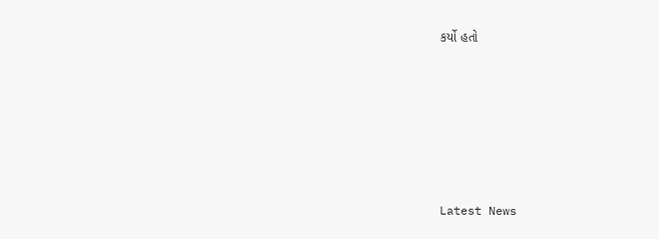કર્યો હતો






Latest News